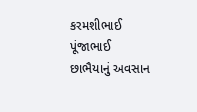કરમશીભાઈ પૂંજાભાઈ છાભૈયાનું અવસાન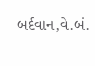બર્દવાન,વે.બં.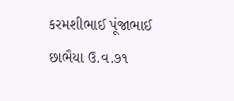કરમશીભાઈ પૂંજાભાઈ છાભૈયા ઉ.વ.૭૧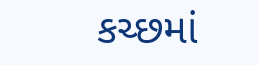કચ્છમાં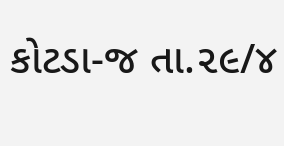કોટડા-જ તા.૨૯/૪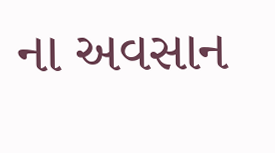ના અવસાન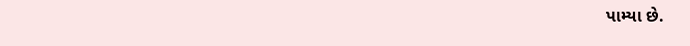પામ્યા છે.